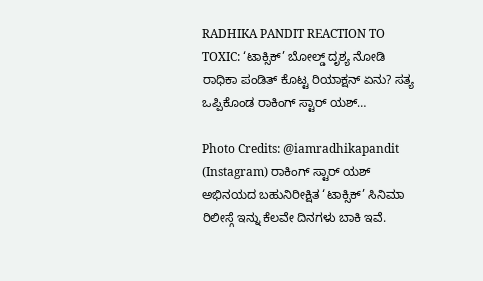RADHIKA PANDIT REACTION TO TOXIC: ‘ಟಾಕ್ಸಿಕ್’ ಬೋಲ್ಡ್ ದೃಶ್ಯ ನೋಡಿ ರಾಧಿಕಾ ಪಂಡಿತ್ ಕೊಟ್ಟ ರಿಯಾಕ್ಷನ್ ಏನು? ಸತ್ಯ ಒಪ್ಪಿಕೊಂಡ ರಾಕಿಂಗ್ ಸ್ಟಾರ್ ಯಶ್…

Photo Credits: @iamradhikapandit (Instagram) ರಾಕಿಂಗ್ ಸ್ಟಾರ್ ಯಶ್ ಅಭಿನಯದ ಬಹುನಿರೀಕ್ಷಿತ ‘ಟಾಕ್ಸಿಕ್’ ಸಿನಿಮಾ ರಿಲೀಸ್ಗೆ ಇನ್ನು ಕೆಲವೇ ದಿನಗಳು ಬಾಕಿ ಇವೆ.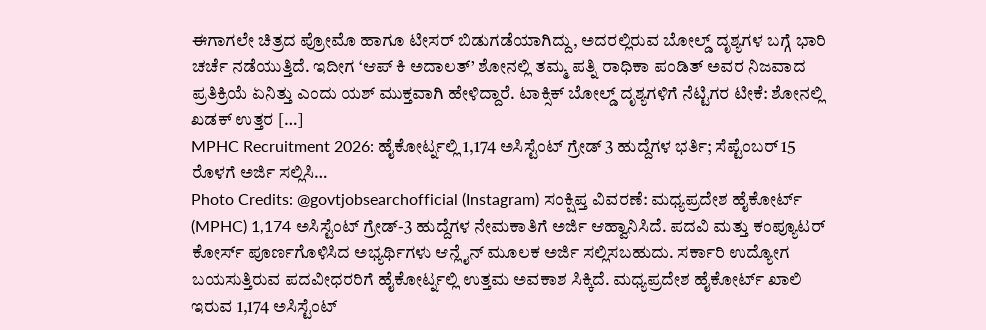ಈಗಾಗಲೇ ಚಿತ್ರದ ಪ್ರೋಮೊ ಹಾಗೂ ಟೀಸರ್ ಬಿಡುಗಡೆಯಾಗಿದ್ದು, ಅದರಲ್ಲಿರುವ ಬೋಲ್ಡ್ ದೃಶ್ಯಗಳ ಬಗ್ಗೆ ಭಾರಿ ಚರ್ಚೆ ನಡೆಯುತ್ತಿದೆ. ಇದೀಗ ‘ಆಪ್ ಕಿ ಅದಾಲತ್’ ಶೋನಲ್ಲಿ ತಮ್ಮ ಪತ್ನಿ ರಾಧಿಕಾ ಪಂಡಿತ್ ಅವರ ನಿಜವಾದ ಪ್ರತಿಕ್ರಿಯೆ ಏನಿತ್ತು ಎಂದು ಯಶ್ ಮುಕ್ತವಾಗಿ ಹೇಳಿದ್ದಾರೆ. ಟಾಕ್ಸಿಕ್ ಬೋಲ್ಡ್ ದೃಶ್ಯಗಳಿಗೆ ನೆಟ್ಟಿಗರ ಟೀಕೆ: ಶೋನಲ್ಲಿ ಖಡಕ್ ಉತ್ತರ […]
MPHC Recruitment 2026: ಹೈಕೋರ್ಟ್ನಲ್ಲಿ 1,174 ಅಸಿಸ್ಟೆಂಟ್ ಗ್ರೇಡ್ 3 ಹುದ್ದೆಗಳ ಭರ್ತಿ; ಸೆಪ್ಟೆಂಬರ್ 15 ರೊಳಗೆ ಅರ್ಜಿ ಸಲ್ಲಿಸಿ…
Photo Credits: @govtjobsearchofficial (Instagram) ಸಂಕ್ಷಿಪ್ತ ವಿವರಣೆ: ಮಧ್ಯಪ್ರದೇಶ ಹೈಕೋರ್ಟ್ (MPHC) 1,174 ಅಸಿಸ್ಟೆಂಟ್ ಗ್ರೇಡ್-3 ಹುದ್ದೆಗಳ ನೇಮಕಾತಿಗೆ ಅರ್ಜಿ ಆಹ್ವಾನಿಸಿದೆ. ಪದವಿ ಮತ್ತು ಕಂಪ್ಯೂಟರ್ ಕೋರ್ಸ್ ಪೂರ್ಣಗೊಳಿಸಿದ ಅಭ್ಯರ್ಥಿಗಳು ಆನ್ಲೈನ್ ಮೂಲಕ ಅರ್ಜಿ ಸಲ್ಲಿಸಬಹುದು. ಸರ್ಕಾರಿ ಉದ್ಯೋಗ ಬಯಸುತ್ತಿರುವ ಪದವೀಧರರಿಗೆ ಹೈಕೋರ್ಟ್ನಲ್ಲಿ ಉತ್ತಮ ಅವಕಾಶ ಸಿಕ್ಕಿದೆ. ಮಧ್ಯಪ್ರದೇಶ ಹೈಕೋರ್ಟ್ ಖಾಲಿ ಇರುವ 1,174 ಅಸಿಸ್ಟೆಂಟ್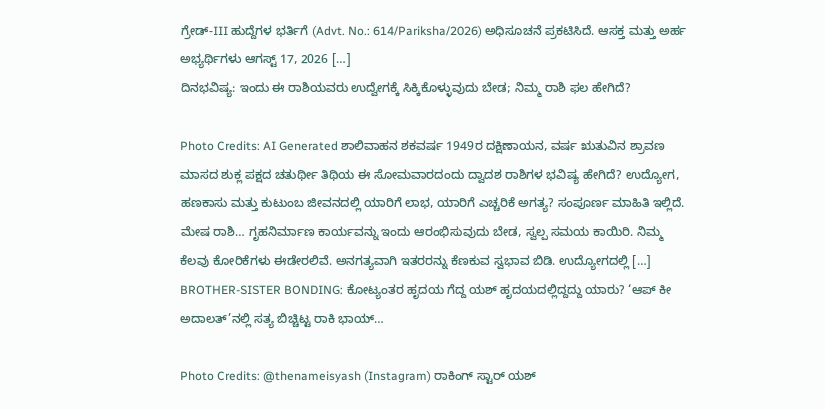ಗ್ರೇಡ್-III ಹುದ್ದೆಗಳ ಭರ್ತಿಗೆ (Advt. No.: 614/Pariksha/2026) ಅಧಿಸೂಚನೆ ಪ್ರಕಟಿಸಿದೆ. ಆಸಕ್ತ ಮತ್ತು ಅರ್ಹ ಅಭ್ಯರ್ಥಿಗಳು ಆಗಸ್ಟ್ 17, 2026 […]
ದಿನಭವಿಷ್ಯ: ಇಂದು ಈ ರಾಶಿಯವರು ಉದ್ವೇಗಕ್ಕೆ ಸಿಕ್ಕಿಕೊಳ್ಳುವುದು ಬೇಡ; ನಿಮ್ಮ ರಾಶಿ ಫಲ ಹೇಗಿದೆ?

Photo Credits: AI Generated ಶಾಲಿವಾಹನ ಶಕವರ್ಷ 1949ರ ದಕ್ಷಿಣಾಯನ, ವರ್ಷ ಋತುವಿನ ಶ್ರಾವಣ ಮಾಸದ ಶುಕ್ಲ ಪಕ್ಷದ ಚತುರ್ಥೀ ತಿಥಿಯ ಈ ಸೋಮವಾರದಂದು ದ್ವಾದಶ ರಾಶಿಗಳ ಭವಿಷ್ಯ ಹೇಗಿದೆ? ಉದ್ಯೋಗ, ಹಣಕಾಸು ಮತ್ತು ಕುಟುಂಬ ಜೀವನದಲ್ಲಿ ಯಾರಿಗೆ ಲಾಭ, ಯಾರಿಗೆ ಎಚ್ಚರಿಕೆ ಅಗತ್ಯ? ಸಂಪೂರ್ಣ ಮಾಹಿತಿ ಇಲ್ಲಿದೆ. ಮೇಷ ರಾಶಿ… ಗೃಹನಿರ್ಮಾಣ ಕಾರ್ಯವನ್ನು ಇಂದು ಆರಂಭಿಸುವುದು ಬೇಡ, ಸ್ವಲ್ಪ ಸಮಯ ಕಾಯಿರಿ. ನಿಮ್ಮ ಕೆಲವು ಕೋರಿಕೆಗಳು ಈಡೇರಲಿವೆ. ಅನಗತ್ಯವಾಗಿ ಇತರರನ್ನು ಕೆಣಕುವ ಸ್ವಭಾವ ಬಿಡಿ. ಉದ್ಯೋಗದಲ್ಲಿ […]
BROTHER-SISTER BONDING: ಕೋಟ್ಯಂತರ ಹೃದಯ ಗೆದ್ದ ಯಶ್ ಹೃದಯದಲ್ಲಿದ್ದದ್ದು ಯಾರು? ‘ಆಪ್ ಕೀ ಅದಾಲತ್’ನಲ್ಲಿ ಸತ್ಯ ಬಿಚ್ಚಿಟ್ಟ ರಾಕಿ ಭಾಯ್…

Photo Credits: @thenameisyash (Instagram) ರಾಕಿಂಗ್ ಸ್ಟಾರ್ ಯಶ್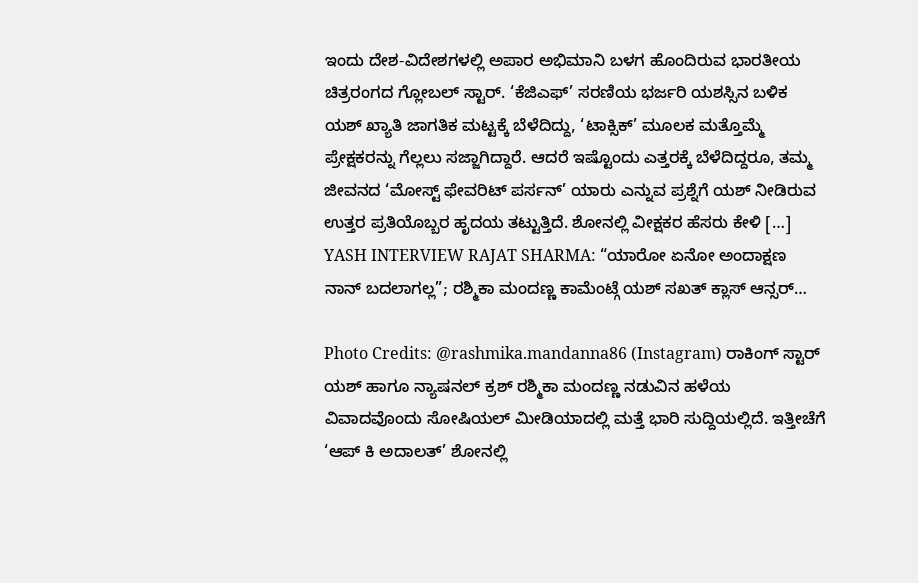ಇಂದು ದೇಶ-ವಿದೇಶಗಳಲ್ಲಿ ಅಪಾರ ಅಭಿಮಾನಿ ಬಳಗ ಹೊಂದಿರುವ ಭಾರತೀಯ ಚಿತ್ರರಂಗದ ಗ್ಲೋಬಲ್ ಸ್ಟಾರ್. ‘ಕೆಜಿಎಫ್’ ಸರಣಿಯ ಭರ್ಜರಿ ಯಶಸ್ಸಿನ ಬಳಿಕ ಯಶ್ ಖ್ಯಾತಿ ಜಾಗತಿಕ ಮಟ್ಟಕ್ಕೆ ಬೆಳೆದಿದ್ದು, ‘ಟಾಕ್ಸಿಕ್’ ಮೂಲಕ ಮತ್ತೊಮ್ಮೆ ಪ್ರೇಕ್ಷಕರನ್ನು ಗೆಲ್ಲಲು ಸಜ್ಜಾಗಿದ್ದಾರೆ. ಆದರೆ ಇಷ್ಟೊಂದು ಎತ್ತರಕ್ಕೆ ಬೆಳೆದಿದ್ದರೂ, ತಮ್ಮ ಜೀವನದ ‘ಮೋಸ್ಟ್ ಫೇವರಿಟ್ ಪರ್ಸನ್’ ಯಾರು ಎನ್ನುವ ಪ್ರಶ್ನೆಗೆ ಯಶ್ ನೀಡಿರುವ ಉತ್ತರ ಪ್ರತಿಯೊಬ್ಬರ ಹೃದಯ ತಟ್ಟುತ್ತಿದೆ. ಶೋನಲ್ಲಿ ವೀಕ್ಷಕರ ಹೆಸರು ಕೇಳಿ […]
YASH INTERVIEW RAJAT SHARMA: “ಯಾರೋ ಏನೋ ಅಂದಾಕ್ಷಣ ನಾನ್ ಬದಲಾಗಲ್ಲ”; ರಶ್ಮಿಕಾ ಮಂದಣ್ಣ ಕಾಮೆಂಟ್ಗೆ ಯಶ್ ಸಖತ್ ಕ್ಲಾಸ್ ಆನ್ಸರ್…

Photo Credits: @rashmika.mandanna86 (Instagram) ರಾಕಿಂಗ್ ಸ್ಟಾರ್ ಯಶ್ ಹಾಗೂ ನ್ಯಾಷನಲ್ ಕ್ರಶ್ ರಶ್ಮಿಕಾ ಮಂದಣ್ಣ ನಡುವಿನ ಹಳೆಯ ವಿವಾದವೊಂದು ಸೋಷಿಯಲ್ ಮೀಡಿಯಾದಲ್ಲಿ ಮತ್ತೆ ಭಾರಿ ಸುದ್ದಿಯಲ್ಲಿದೆ. ಇತ್ತೀಚೆಗೆ ‘ಆಪ್ ಕಿ ಅದಾಲತ್’ ಶೋನಲ್ಲಿ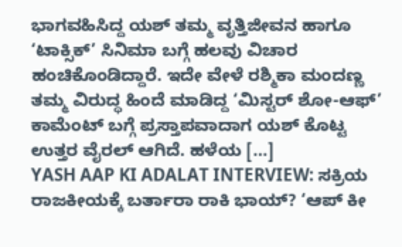ಭಾಗವಹಿಸಿದ್ದ ಯಶ್ ತಮ್ಮ ವೃತ್ತಿಜೀವನ ಹಾಗೂ ‘ಟಾಕ್ಸಿಕ್’ ಸಿನಿಮಾ ಬಗ್ಗೆ ಹಲವು ವಿಚಾರ ಹಂಚಿಕೊಂಡಿದ್ದಾರೆ. ಇದೇ ವೇಳೆ ರಶ್ಮಿಕಾ ಮಂದಣ್ಣ ತಮ್ಮ ವಿರುದ್ಧ ಹಿಂದೆ ಮಾಡಿದ್ದ ‘ಮಿಸ್ಟರ್ ಶೋ-ಆಫ್’ ಕಾಮೆಂಟ್ ಬಗ್ಗೆ ಪ್ರಸ್ತಾಪವಾದಾಗ ಯಶ್ ಕೊಟ್ಟ ಉತ್ತರ ವೈರಲ್ ಆಗಿದೆ. ಹಳೆಯ […]
YASH AAP KI ADALAT INTERVIEW: ಸಕ್ರಿಯ ರಾಜಕೀಯಕ್ಕೆ ಬರ್ತಾರಾ ರಾಕಿ ಭಾಯ್? ‘ಆಪ್ ಕೀ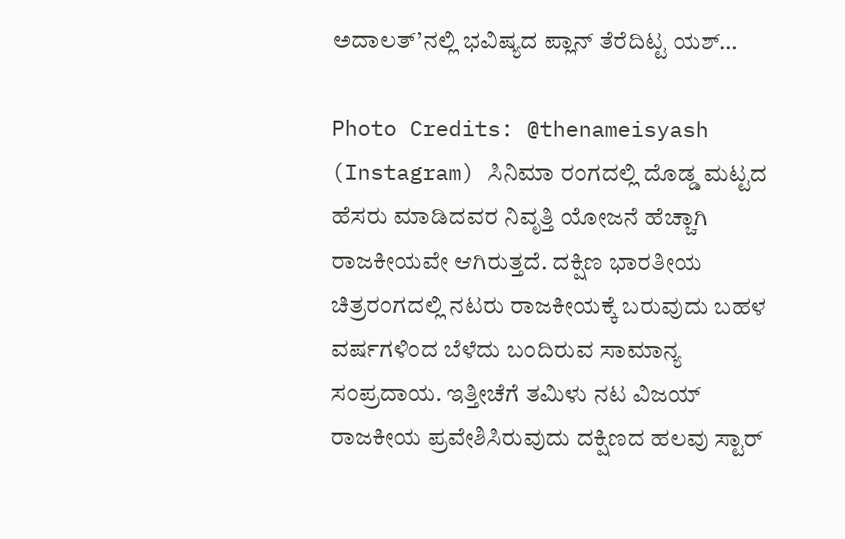ಅದಾಲತ್’ನಲ್ಲಿ ಭವಿಷ್ಯದ ಪ್ಲಾನ್ ತೆರೆದಿಟ್ಟ ಯಶ್…

Photo Credits: @thenameisyash (Instagram) ಸಿನಿಮಾ ರಂಗದಲ್ಲಿ ದೊಡ್ಡ ಮಟ್ಟದ ಹೆಸರು ಮಾಡಿದವರ ನಿವೃತ್ತಿ ಯೋಜನೆ ಹೆಚ್ಚಾಗಿ ರಾಜಕೀಯವೇ ಆಗಿರುತ್ತದೆ. ದಕ್ಷಿಣ ಭಾರತೀಯ ಚಿತ್ರರಂಗದಲ್ಲಿ ನಟರು ರಾಜಕೀಯಕ್ಕೆ ಬರುವುದು ಬಹಳ ವರ್ಷಗಳಿಂದ ಬೆಳೆದು ಬಂದಿರುವ ಸಾಮಾನ್ಯ ಸಂಪ್ರದಾಯ. ಇತ್ತೀಚೆಗೆ ತಮಿಳು ನಟ ವಿಜಯ್ ರಾಜಕೀಯ ಪ್ರವೇಶಿಸಿರುವುದು ದಕ್ಷಿಣದ ಹಲವು ಸ್ಟಾರ್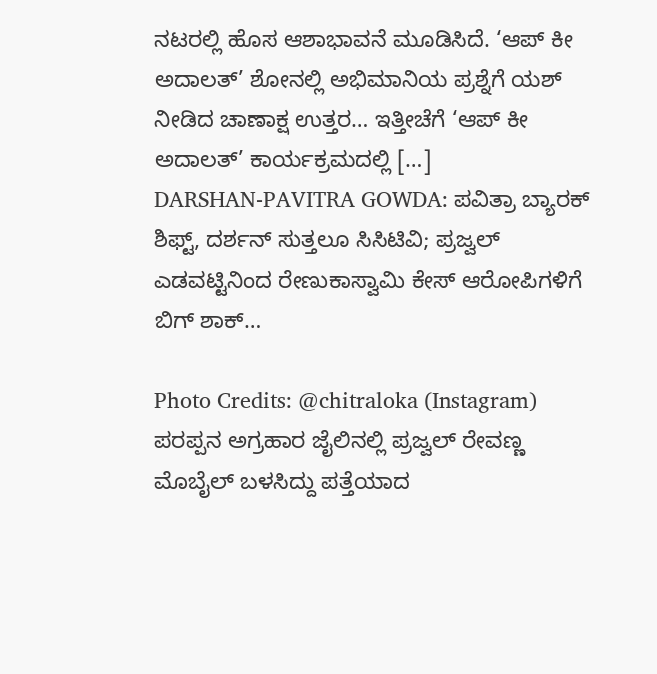ನಟರಲ್ಲಿ ಹೊಸ ಆಶಾಭಾವನೆ ಮೂಡಿಸಿದೆ. ‘ಆಪ್ ಕೀ ಅದಾಲತ್’ ಶೋನಲ್ಲಿ ಅಭಿಮಾನಿಯ ಪ್ರಶ್ನೆಗೆ ಯಶ್ ನೀಡಿದ ಚಾಣಾಕ್ಷ ಉತ್ತರ… ಇತ್ತೀಚೆಗೆ ‘ಆಪ್ ಕೀ ಅದಾಲತ್’ ಕಾರ್ಯಕ್ರಮದಲ್ಲಿ […]
DARSHAN-PAVITRA GOWDA: ಪವಿತ್ರಾ ಬ್ಯಾರಕ್ ಶಿಫ್ಟ್, ದರ್ಶನ್ ಸುತ್ತಲೂ ಸಿಸಿಟಿವಿ; ಪ್ರಜ್ವಲ್ ಎಡವಟ್ಟಿನಿಂದ ರೇಣುಕಾಸ್ವಾಮಿ ಕೇಸ್ ಆರೋಪಿಗಳಿಗೆ ಬಿಗ್ ಶಾಕ್…

Photo Credits: @chitraloka (Instagram) ಪರಪ್ಪನ ಅಗ್ರಹಾರ ಜೈಲಿನಲ್ಲಿ ಪ್ರಜ್ವಲ್ ರೇವಣ್ಣ ಮೊಬೈಲ್ ಬಳಸಿದ್ದು ಪತ್ತೆಯಾದ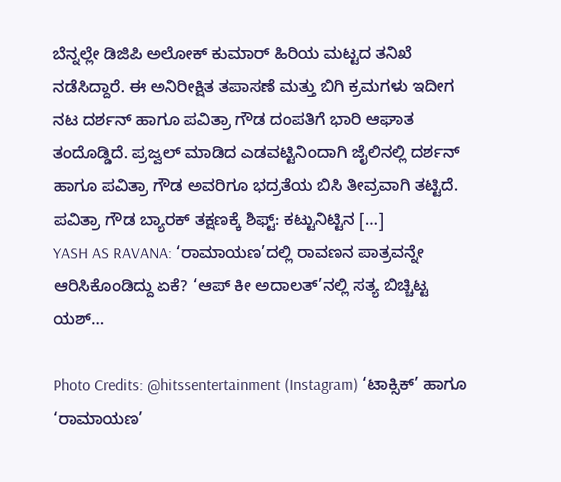ಬೆನ್ನಲ್ಲೇ ಡಿಜಿಪಿ ಅಲೋಕ್ ಕುಮಾರ್ ಹಿರಿಯ ಮಟ್ಟದ ತನಿಖೆ ನಡೆಸಿದ್ದಾರೆ. ಈ ಅನಿರೀಕ್ಷಿತ ತಪಾಸಣೆ ಮತ್ತು ಬಿಗಿ ಕ್ರಮಗಳು ಇದೀಗ ನಟ ದರ್ಶನ್ ಹಾಗೂ ಪವಿತ್ರಾ ಗೌಡ ದಂಪತಿಗೆ ಭಾರಿ ಆಘಾತ ತಂದೊಡ್ಡಿದೆ. ಪ್ರಜ್ವಲ್ ಮಾಡಿದ ಎಡವಟ್ಟಿನಿಂದಾಗಿ ಜೈಲಿನಲ್ಲಿ ದರ್ಶನ್ ಹಾಗೂ ಪವಿತ್ರಾ ಗೌಡ ಅವರಿಗೂ ಭದ್ರತೆಯ ಬಿಸಿ ತೀವ್ರವಾಗಿ ತಟ್ಟಿದೆ. ಪವಿತ್ರಾ ಗೌಡ ಬ್ಯಾರಕ್ ತಕ್ಷಣಕ್ಕೆ ಶಿಫ್ಟ್: ಕಟ್ಟುನಿಟ್ಟಿನ […]
YASH AS RAVANA: ‘ರಾಮಾಯಣ’ದಲ್ಲಿ ರಾವಣನ ಪಾತ್ರವನ್ನೇ ಆರಿಸಿಕೊಂಡಿದ್ದು ಏಕೆ? ‘ಆಪ್ ಕೀ ಅದಾಲತ್’ನಲ್ಲಿ ಸತ್ಯ ಬಿಚ್ಚಿಟ್ಟ ಯಶ್…

Photo Credits: @hitssentertainment (Instagram) ‘ಟಾಕ್ಸಿಕ್’ ಹಾಗೂ ‘ರಾಮಾಯಣ’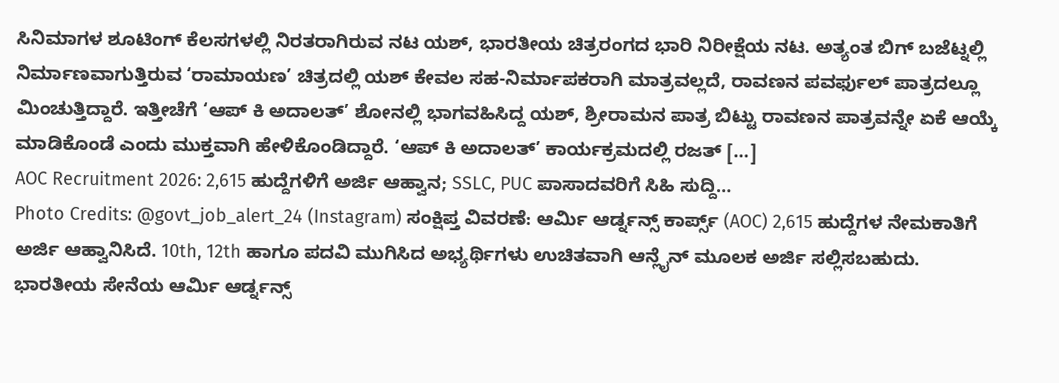ಸಿನಿಮಾಗಳ ಶೂಟಿಂಗ್ ಕೆಲಸಗಳಲ್ಲಿ ನಿರತರಾಗಿರುವ ನಟ ಯಶ್, ಭಾರತೀಯ ಚಿತ್ರರಂಗದ ಭಾರಿ ನಿರೀಕ್ಷೆಯ ನಟ. ಅತ್ಯಂತ ಬಿಗ್ ಬಜೆಟ್ನಲ್ಲಿ ನಿರ್ಮಾಣವಾಗುತ್ತಿರುವ ‘ರಾಮಾಯಣ’ ಚಿತ್ರದಲ್ಲಿ ಯಶ್ ಕೇವಲ ಸಹ-ನಿರ್ಮಾಪಕರಾಗಿ ಮಾತ್ರವಲ್ಲದೆ, ರಾವಣನ ಪವರ್ಫುಲ್ ಪಾತ್ರದಲ್ಲೂ ಮಿಂಚುತ್ತಿದ್ದಾರೆ. ಇತ್ತೀಚೆಗೆ ‘ಆಪ್ ಕಿ ಅದಾಲತ್’ ಶೋನಲ್ಲಿ ಭಾಗವಹಿಸಿದ್ದ ಯಶ್, ಶ್ರೀರಾಮನ ಪಾತ್ರ ಬಿಟ್ಟು ರಾವಣನ ಪಾತ್ರವನ್ನೇ ಏಕೆ ಆಯ್ಕೆ ಮಾಡಿಕೊಂಡೆ ಎಂದು ಮುಕ್ತವಾಗಿ ಹೇಳಿಕೊಂಡಿದ್ದಾರೆ. ‘ಆಪ್ ಕಿ ಅದಾಲತ್’ ಕಾರ್ಯಕ್ರಮದಲ್ಲಿ ರಜತ್ […]
AOC Recruitment 2026: 2,615 ಹುದ್ದೆಗಳಿಗೆ ಅರ್ಜಿ ಆಹ್ವಾನ; SSLC, PUC ಪಾಸಾದವರಿಗೆ ಸಿಹಿ ಸುದ್ದಿ…
Photo Credits: @govt_job_alert_24 (Instagram) ಸಂಕ್ಷಿಪ್ತ ವಿವರಣೆ: ಆರ್ಮಿ ಆರ್ಡ್ನನ್ಸ್ ಕಾರ್ಪ್ಸ್ (AOC) 2,615 ಹುದ್ದೆಗಳ ನೇಮಕಾತಿಗೆ ಅರ್ಜಿ ಆಹ್ವಾನಿಸಿದೆ. 10th, 12th ಹಾಗೂ ಪದವಿ ಮುಗಿಸಿದ ಅಭ್ಯರ್ಥಿಗಳು ಉಚಿತವಾಗಿ ಆನ್ಲೈನ್ ಮೂಲಕ ಅರ್ಜಿ ಸಲ್ಲಿಸಬಹುದು. ಭಾರತೀಯ ಸೇನೆಯ ಆರ್ಮಿ ಆರ್ಡ್ನನ್ಸ್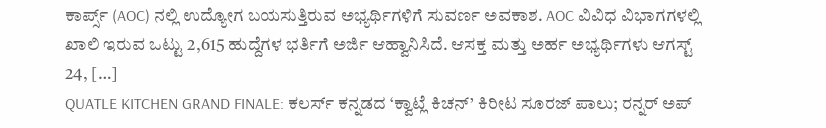ಕಾರ್ಪ್ಸ್ (AOC) ನಲ್ಲಿ ಉದ್ಯೋಗ ಬಯಸುತ್ತಿರುವ ಅಭ್ಯರ್ಥಿಗಳಿಗೆ ಸುವರ್ಣ ಅವಕಾಶ. AOC ವಿವಿಧ ವಿಭಾಗಗಳಲ್ಲಿ ಖಾಲಿ ಇರುವ ಒಟ್ಟು 2,615 ಹುದ್ದೆಗಳ ಭರ್ತಿಗೆ ಅರ್ಜಿ ಆಹ್ವಾನಿಸಿದೆ. ಆಸಕ್ತ ಮತ್ತು ಅರ್ಹ ಅಭ್ಯರ್ಥಿಗಳು ಆಗಸ್ಟ್ 24, […]
QUATLE KITCHEN GRAND FINALE: ಕಲರ್ಸ್ ಕನ್ನಡದ ‘ಕ್ವಾಟ್ಲೆ ಕಿಚನ್’ ಕಿರೀಟ ಸೂರಜ್ ಪಾಲು; ರನ್ನರ್ ಅಪ್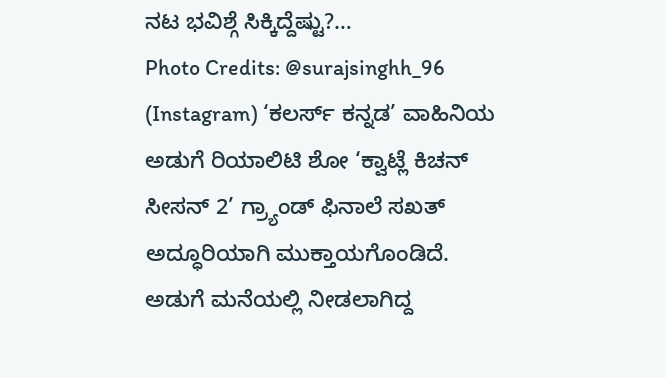ನಟ ಭವಿಶ್ಗೆ ಸಿಕ್ಕಿದ್ದೆಷ್ಟು?…
Photo Credits: @surajsinghh_96 (Instagram) ‘ಕಲರ್ಸ್ ಕನ್ನಡ’ ವಾಹಿನಿಯ ಅಡುಗೆ ರಿಯಾಲಿಟಿ ಶೋ ‘ಕ್ವಾಟ್ಲೆ ಕಿಚನ್ ಸೀಸನ್ 2’ ಗ್ರ್ಯಾಂಡ್ ಫಿನಾಲೆ ಸಖತ್ ಅದ್ಧೂರಿಯಾಗಿ ಮುಕ್ತಾಯಗೊಂಡಿದೆ. ಅಡುಗೆ ಮನೆಯಲ್ಲಿ ನೀಡಲಾಗಿದ್ದ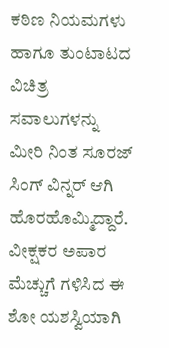ಕಠಿಣ ನಿಯಮಗಳು ಹಾಗೂ ತುಂಟಾಟದ ವಿಚಿತ್ರ ಸವಾಲುಗಳನ್ನು ಮೀರಿ ನಿಂತ ಸೂರಜ್ ಸಿಂಗ್ ವಿನ್ನರ್ ಆಗಿ ಹೊರಹೊಮ್ಮಿದ್ದಾರೆ. ವೀಕ್ಷಕರ ಅಪಾರ ಮೆಚ್ಚುಗೆ ಗಳಿಸಿದ ಈ ಶೋ ಯಶಸ್ವಿಯಾಗಿ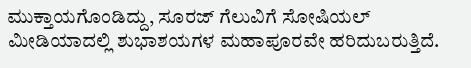ಮುಕ್ತಾಯಗೊಂಡಿದ್ದು, ಸೂರಜ್ ಗೆಲುವಿಗೆ ಸೋಷಿಯಲ್ ಮೀಡಿಯಾದಲ್ಲಿ ಶುಭಾಶಯಗಳ ಮಹಾಪೂರವೇ ಹರಿದುಬರುತ್ತಿದೆ.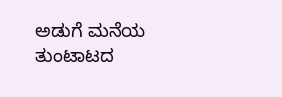ಅಡುಗೆ ಮನೆಯ ತುಂಟಾಟದ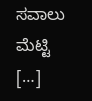ಸವಾಲು ಮೆಟ್ಟಿ […]